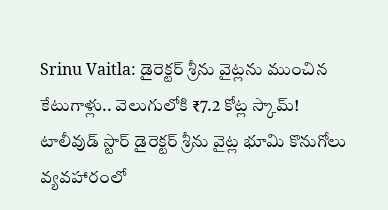Srinu Vaitla: డైరెక్టర్ శ్రీను వైట్లను ముంచిన కేటుగాళ్లు.. వెలుగులోకి ₹7.2 కోట్ల స్కామ్!
టాలీవుడ్ స్టార్ డైరెక్టర్ శ్రీను వైట్ల భూమి కొనుగోలు వ్యవహారంలో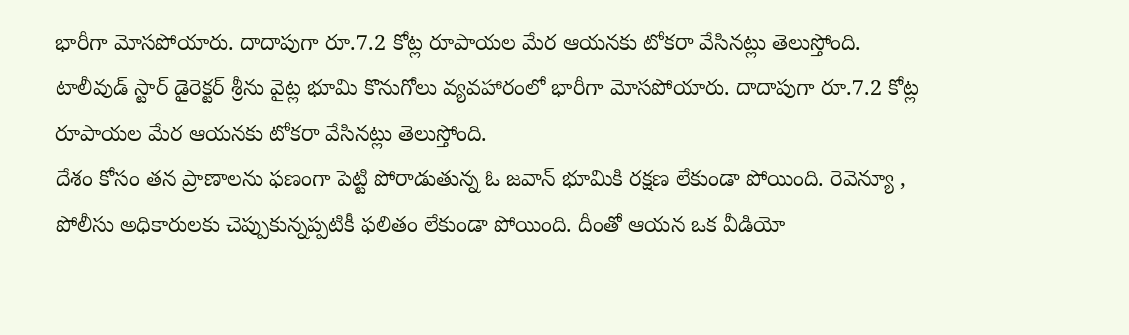భారీగా మోసపోయారు. దాదాపుగా రూ.7.2 కోట్ల రూపాయల మేర ఆయనకు టోకరా వేసినట్లు తెలుస్తోంది.
టాలీవుడ్ స్టార్ డైరెక్టర్ శ్రీను వైట్ల భూమి కొనుగోలు వ్యవహారంలో భారీగా మోసపోయారు. దాదాపుగా రూ.7.2 కోట్ల రూపాయల మేర ఆయనకు టోకరా వేసినట్లు తెలుస్తోంది.
దేశం కోసం తన ప్రాణాలను ఫణంగా పెట్టి పోరాడుతున్న ఓ జవాన్ భూమికి రక్షణ లేకుండా పోయింది. రెవెన్యూ , పోలీసు అధికారులకు చెప్పుకున్నప్పటికీ ఫలితం లేకుండా పోయింది. దీంతో ఆయన ఒక వీడియో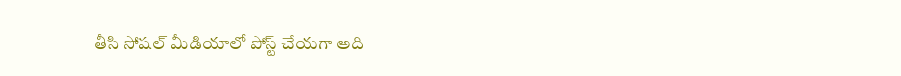తీసి సోషల్ మీడియాలో పోస్ట్ చేయగా అది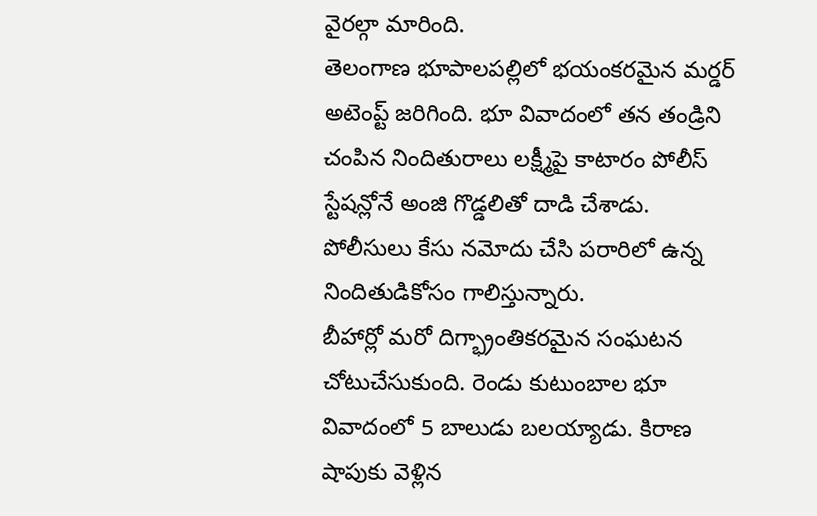వైరల్గా మారింది.
తెలంగాణ భూపాలపల్లిలో భయంకరమైన మర్డర్ అటెంప్ట్ జరిగింది. భూ వివాదంలో తన తండ్రిని చంపిన నిందితురాలు లక్ష్మీపై కాటారం పోలీస్ స్టేషన్లోనే అంజి గొడ్డలితో దాడి చేశాడు. పోలీసులు కేసు నమోదు చేసి పరారిలో ఉన్న నిందితుడికోసం గాలిస్తున్నారు.
బీహార్లో మరో దిగ్భ్రాంతికరమైన సంఘటన చోటుచేసుకుంది. రెండు కుటుంబాల భూ వివాదంలో 5 బాలుడు బలయ్యాడు. కిరాణ షాపుకు వెళ్లిన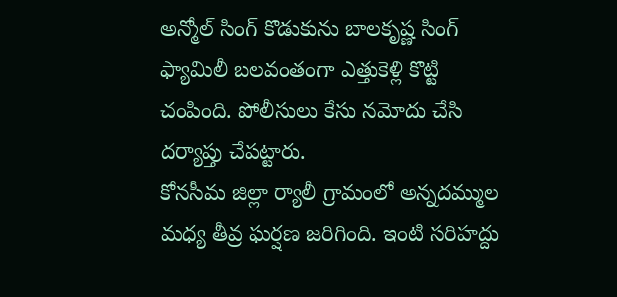అన్మోల్ సింగ్ కొడుకును బాలకృష్ణ సింగ్ ఫ్యామిలీ బలవంతంగా ఎత్తుకెళ్లి కొట్టి చంపింది. పోలీసులు కేసు నమోదు చేసి దర్యాప్తు చేపట్టారు.
కోనసీమ జిల్లా ర్యాలీ గ్రామంలో అన్నదమ్ముల మధ్య తీవ్ర ఘర్షణ జరిగింది. ఇంటి సరిహద్దు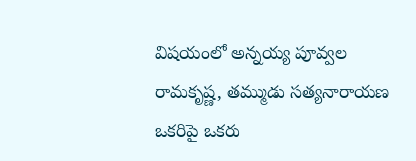విషయంలో అన్నయ్య పూవ్వల రామకృష్ణ, తమ్ముడు సత్యనారాయణ ఒకరిపై ఒకరు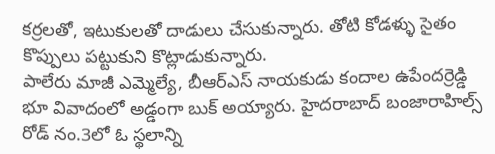కర్రలతో, ఇటుకులతో దాడులు చేసుకున్నారు. తోటి కోడళ్ళు సైతం కొప్పులు పట్టుకుని కొట్లాడుకున్నారు.
పాలేరు మాజీ ఎమ్మెల్యే, బీఆర్ఎస్ నాయకుడు కందాల ఉపేందర్రెడ్డి భూ వివాదంలో అడ్డంగా బుక్ అయ్యారు. హైదరాబాద్ బంజారాహిల్స్ రోడ్ నం.3లో ఓ స్థలాన్ని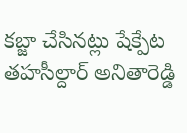కబ్జా చేసినట్లు షేక్పేట తహసీల్దార్ అనితారెడ్డి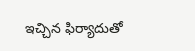ఇచ్చిన ఫిర్యాదుతో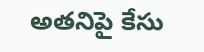అతనిపై కేసు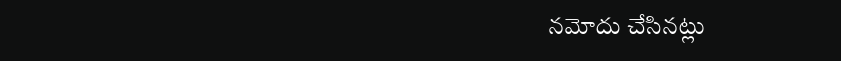నమోదు చేసినట్లు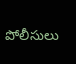పోలీసులు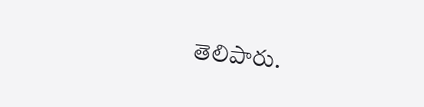తెలిపారు.